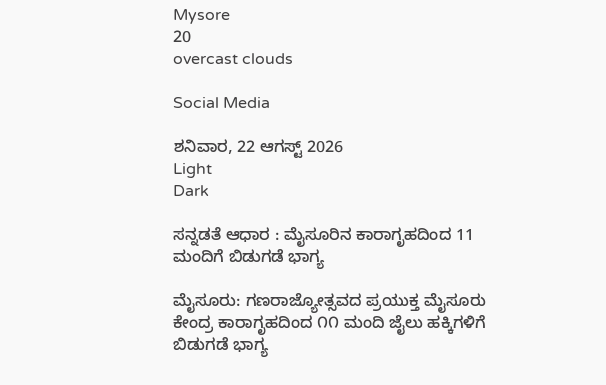Mysore
20
overcast clouds

Social Media

ಶನಿವಾರ, 22 ಆಗಸ್ಟ್ 2026
Light
Dark

ಸನ್ನಡತೆ ಆಧಾರ : ಮೈಸೂರಿನ ಕಾರಾಗೃಹದಿಂದ 11 ಮಂದಿಗೆ ಬಿಡುಗಡೆ ಭಾಗ್ಯ

ಮೈಸೂರು: ಗಣರಾಜ್ಯೋತ್ಸವದ ಪ್ರಯುಕ್ತ ಮೈಸೂರು ಕೇಂದ್ರ ಕಾರಾಗೃಹದಿಂದ ೧೧ ಮಂದಿ ಜೈಲು ಹಕ್ಕಿಗಳಿಗೆ ಬಿಡುಗಡೆ ಭಾಗ್ಯ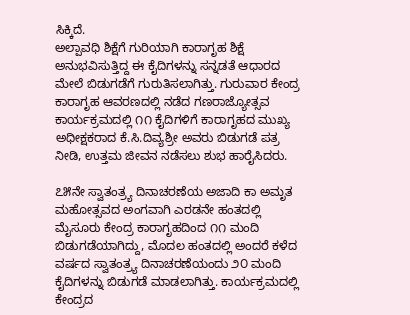ಸಿಕ್ಕಿದೆ.
ಅಲ್ಪಾವಧಿ ಶಿಕ್ಷೆಗೆ ಗುರಿಯಾಗಿ ಕಾರಾಗೃಹ ಶಿಕ್ಷೆ ಅನುಭವಿಸುತ್ತಿದ್ದ ಈ ಕೈದಿಗಳನ್ನು ಸನ್ನಡತೆ ಆಧಾರದ ಮೇಲೆ ಬಿಡುಗಡೆಗೆ ಗುರುತಿಸಲಾಗಿತ್ತು. ಗುರುವಾರ ಕೇಂದ್ರ ಕಾರಾಗೃಹ ಆವರಣದಲ್ಲಿ ನಡೆದ ಗಣರಾಜ್ಯೋತ್ಸವ ಕಾರ್ಯಕ್ರಮದಲ್ಲಿ ೧೧ ಕೈದಿಗಳಿಗೆ ಕಾರಾಗೃಹದ ಮುಖ್ಯ ಅಧೀಕ್ಷಕರಾದ ಕೆ.ಸಿ.ದಿವ್ಯಶ್ರೀ ಅವರು ಬಿಡುಗಡೆ ಪತ್ರ ನೀಡಿ, ಉತ್ತಮ ಜೀವನ ನಡೆಸಲು ಶುಭ ಹಾರೈಸಿದರು.

೭೫ನೇ ಸ್ವಾತಂತ್ರ್ಯ ದಿನಾಚರಣೆಯ ಅಜಾದಿ ಕಾ ಅಮೃತ ಮಹೋತ್ಸವದ ಅಂಗವಾಗಿ ಎರಡನೇ ಹಂತದಲ್ಲಿ ಮೈಸೂರು ಕೇಂದ್ರ ಕಾರಾಗೃಹದಿಂದ ೧೧ ಮಂದಿ ಬಿಡುಗಡೆಯಾಗಿದ್ದು, ಮೊದಲ ಹಂತದಲ್ಲಿ ಅಂದರೆ ಕಳೆದ ವರ್ಷದ ಸ್ವಾತಂತ್ರ್ಯ ದಿನಾಚರಣೆಯಂದು ೨೦ ಮಂದಿ ಕೈದಿಗಳನ್ನು ಬಿಡುಗಡೆ ಮಾಡಲಾಗಿತ್ತು. ಕಾರ್ಯಕ್ರಮದಲ್ಲಿ ಕೇಂದ್ರದ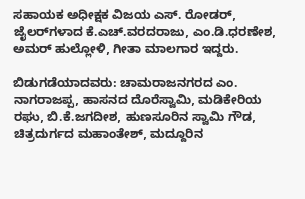ಸಹಾಯಕ ಅಧೀಕ್ಷಕ ವಿಜಯ ಎಸ್. ರೋಡರ್, ಜೈಲರ್‌ಗಳಾದ ಕೆ.ಎಚ್.ವರದರಾಜು, ಎಂ.ಡಿ.ಧರಣೇಶ, ಅಮರ್ ಹುಲ್ಲೋಳಿ, ಗೀತಾ ಮಾಲಗಾರ ಇದ್ದರು.

ಬಿಡುಗಡೆಯಾದವರು: ಚಾಮರಾಜನಗರದ ಎಂ. ನಾಗರಾಜಪ್ಪ, ಹಾಸನದ ದೊರೆಸ್ವಾಮಿ, ಮಡಿಕೇರಿಯ ರಘು, ಬಿ.ಕೆ.ಜಗದೀಶ, ಹುಣಸೂರಿನ ಸ್ವಾಮಿ ಗೌಡ, ಚಿತ್ರದುರ್ಗದ ಮಹಾಂತೇಶ್, ಮದ್ದೂರಿನ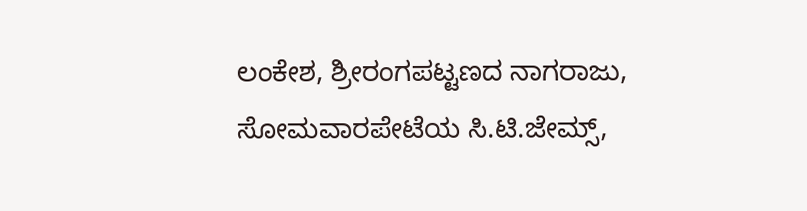ಲಂಕೇಶ, ಶ್ರೀರಂಗಪಟ್ಟಣದ ನಾಗರಾಜು, ಸೋಮವಾರಪೇಟೆಯ ಸಿ.ಟಿ.ಜೇಮ್ಸ್,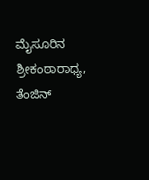ಮೈಸೂರಿನ ಶ್ರೀಕಂಠಾರಾಧ್ಯ, ತೆಂಜಿನ್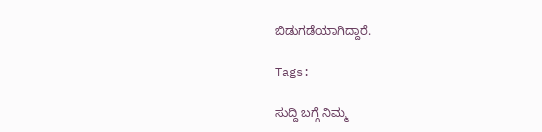ಬಿಡುಗಡೆಯಾಗಿದ್ದಾರೆ.

Tags:

ಸುದ್ದಿ ಬಗ್ಗೆ ನಿಮ್ಮ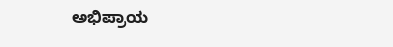ಅಭಿಪ್ರಾಯ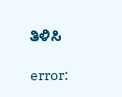ತಿಳಿಸಿ

error: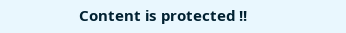Content is protected !!